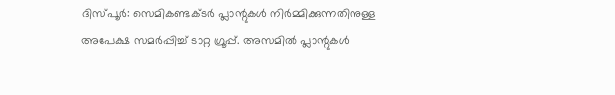ദിസ്പൂർ: സെമികണ്ടക്ടർ പ്ലാന്റുകൾ നിർമ്മിക്കുന്നതിനുള്ള അപേക്ഷ സമർപ്പിച്ച് ടാറ്റ ഗ്രൂപ്പ്. അസമിൽ പ്ലാന്റുകൾ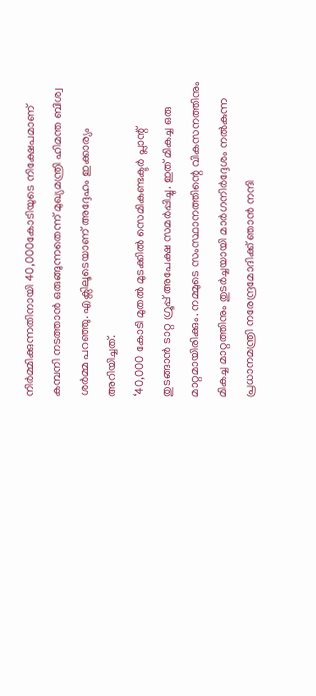നിർമ്മിക്കുന്നതിനായി 40,000കോടിയുടെ നിക്ഷേപമാണ് കമ്പനി നടത്താൻ ഒരുങ്ങുന്നതെന്ന് മുഖ്യമന്ത്രി ഹിമന്ത ബിശ്വ ശർമ്മ പറഞ്ഞു. എക്സിലൂടെയാണ് അദ്ദേഹം ഇക്കാര്യം അറിയിച്ചത്.
‘40,000 കോടി മുതൽ മുടക്കിൽ സെമികണ്ടക്ടർ പ്ലാന്റ് തുടങ്ങാൻ ടാറ്റ ഗ്രൂപ്പ് അപേക്ഷ സമർപ്പിച്ചു. ഇത് മികച്ച ഒരു മാറ്റമായിരിക്കും. നമ്മുടെ സംസ്ഥാനത്തിന്റെ വികസനത്തിനും മികച്ച മാറ്റത്തിനും തുടർച്ചയായി മാർഗനിർദ്ദേശം നൽകുന്ന പ്രധാനമന്ത്രി നരേന്ദ്രമോദിക്ക് ഞാൻ നന്ദി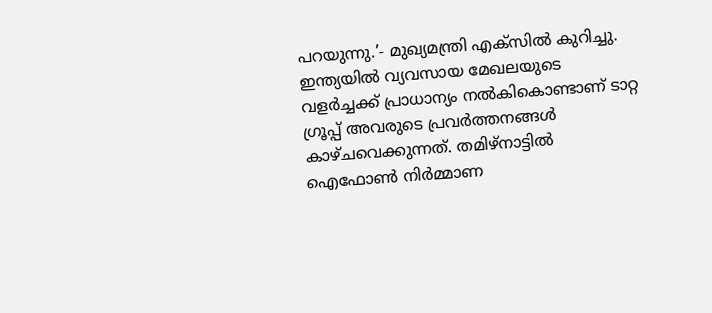പറയുന്നു.’- മുഖ്യമന്ത്രി എക്സിൽ കുറിച്ചു.
ഇന്ത്യയിൽ വ്യവസായ മേഖലയുടെ വളർച്ചക്ക് പ്രാധാന്യം നൽകികൊണ്ടാണ് ടാറ്റ ഗ്രൂപ്പ് അവരുടെ പ്രവർത്തനങ്ങൾ കാഴ്ചവെക്കുന്നത്. തമിഴ്നാട്ടിൽ ഐഫോൺ നിർമ്മാണ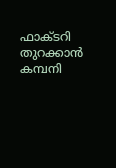ഫാക്ടറി തുറക്കാൻ കമ്പനി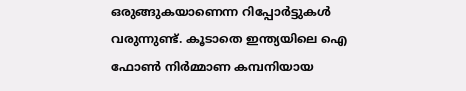ഒരുങ്ങുകയാണെന്ന റിപ്പോർട്ടുകൾ വരുന്നുണ്ട്. കൂടാതെ ഇന്ത്യയിലെ ഐ ഫോൺ നിർമ്മാണ കമ്പനിയായ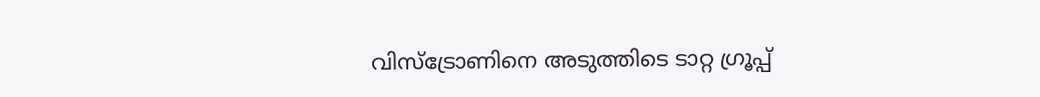വിസ്ട്രോണിനെ അടുത്തിടെ ടാറ്റ ഗ്രൂപ്പ്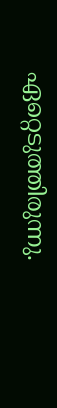ഏറ്റെടുത്തിരുന്നു.